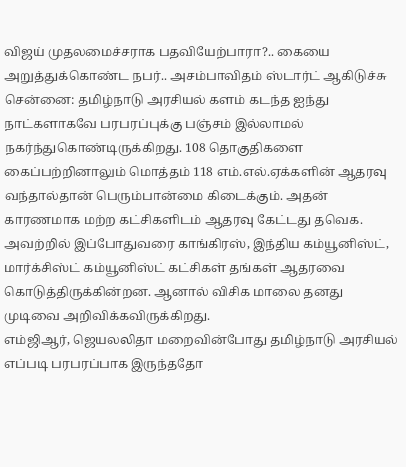விஜய் முதலமைச்சராக பதவியேற்பாரா?.. கையை அறுத்துக்கொண்ட நபர்.. அசம்பாவிதம் ஸ்டார்ட் ஆகிடுச்சு
சென்னை: தமிழ்நாடு அரசியல் களம் கடந்த ஐந்து நாட்களாகவே பரபரப்புக்கு பஞ்சம் இல்லாமல் நகர்ந்துகொண்டிருக்கிறது. 108 தொகுதிகளை கைப்பற்றினாலும் மொத்தம் 118 எம்.எல்.ஏக்களின் ஆதரவு வந்தால்தான் பெரும்பான்மை கிடைக்கும். அதன் காரணமாக மற்ற கட்சிகளிடம் ஆதரவு கேட்டது தவெக. அவற்றில் இப்போதுவரை காங்கிரஸ், இந்திய கம்யூனிஸ்ட், மார்க்சிஸ்ட் கம்யூனிஸ்ட் கட்சிகள் தங்கள் ஆதரவை கொடுத்திருக்கின்றன. ஆனால் விசிக மாலை தனது முடிவை அறிவிக்கவிருக்கிறது.
எம்ஜிஆர், ஜெயலலிதா மறைவின்போது தமிழ்நாடு அரசியல் எப்படி பரபரப்பாக இருந்ததோ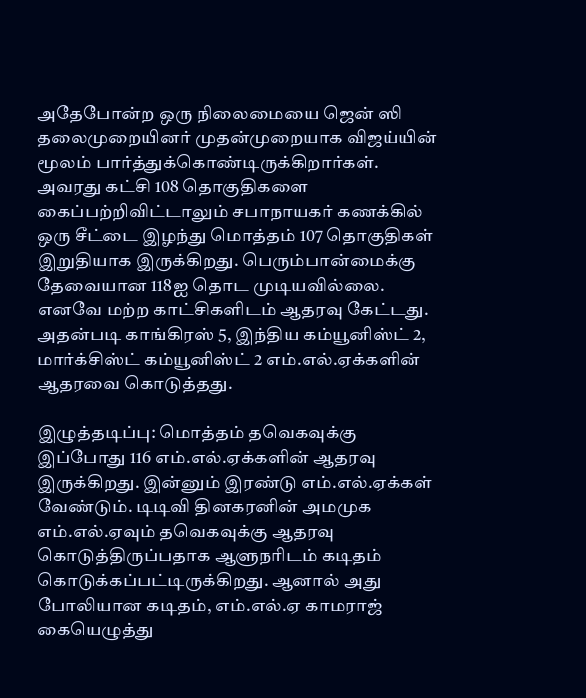அதேபோன்ற ஒரு நிலைமையை ஜென் ஸி தலைமுறையினர் முதன்முறையாக விஜய்யின் மூலம் பார்த்துக்கொண்டிருக்கிறார்கள். அவரது கட்சி 108 தொகுதிகளை கைப்பற்றிவிட்டாலும் சபாநாயகர் கணக்கில் ஒரு சீட்டை இழந்து மொத்தம் 107 தொகுதிகள் இறுதியாக இருக்கிறது. பெரும்பான்மைக்கு தேவையான 118ஐ தொட முடியவில்லை. எனவே மற்ற காட்சிகளிடம் ஆதரவு கேட்டது. அதன்படி காங்கிரஸ் 5, இந்திய கம்யூனிஸ்ட் 2, மார்க்சிஸ்ட் கம்யூனிஸ்ட் 2 எம்.எல்.ஏக்களின் ஆதரவை கொடுத்தது.

இழுத்தடிப்பு: மொத்தம் தவெகவுக்கு இப்போது 116 எம்.எல்.ஏக்களின் ஆதரவு இருக்கிறது. இன்னும் இரண்டு எம்.எல்.ஏக்கள் வேண்டும். டிடிவி தினகரனின் அமமுக எம்.எல்.ஏவும் தவெகவுக்கு ஆதரவு கொடுத்திருப்பதாக ஆளுநரிடம் கடிதம் கொடுக்கப்பட்டிருக்கிறது. ஆனால் அது போலியான கடிதம், எம்.எல்.ஏ காமராஜ் கையெழுத்து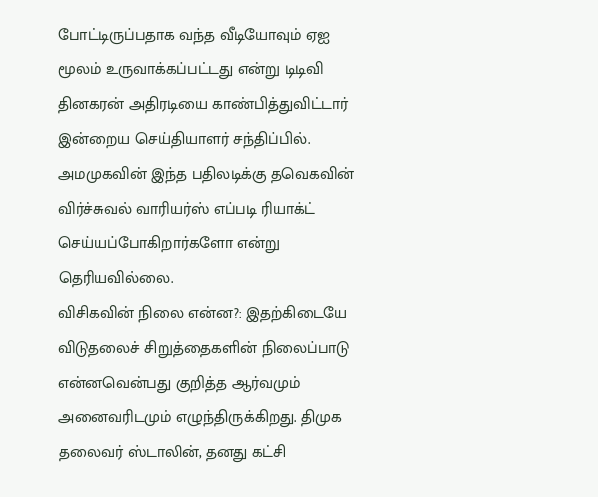போட்டிருப்பதாக வந்த வீடியோவும் ஏஐ மூலம் உருவாக்கப்பட்டது என்று டிடிவி தினகரன் அதிரடியை காண்பித்துவிட்டார் இன்றைய செய்தியாளர் சந்திப்பில். அமமுகவின் இந்த பதிலடிக்கு தவெகவின் விர்ச்சுவல் வாரியர்ஸ் எப்படி ரியாக்ட் செய்யப்போகிறார்களோ என்று தெரியவில்லை.
விசிகவின் நிலை என்ன?: இதற்கிடையே விடுதலைச் சிறுத்தைகளின் நிலைப்பாடு என்னவென்பது குறித்த ஆர்வமும் அனைவரிடமும் எழுந்திருக்கிறது. திமுக தலைவர் ஸ்டாலின், தனது கட்சி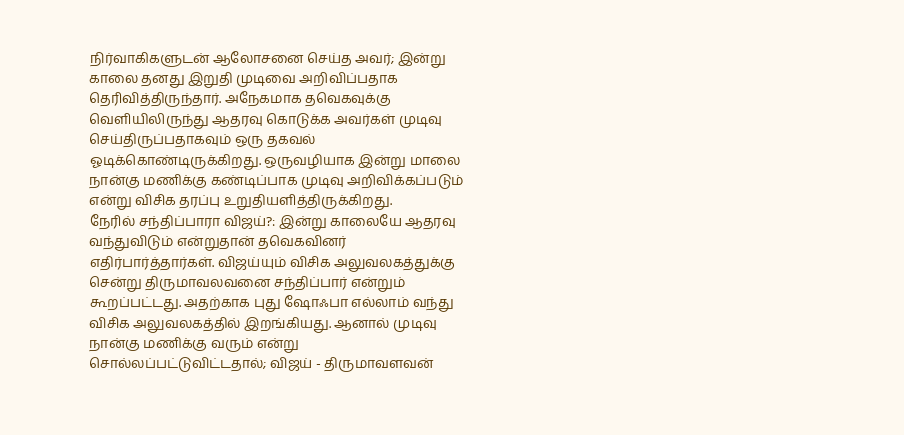நிர்வாகிகளுடன் ஆலோசனை செய்த அவர்; இன்று காலை தனது இறுதி முடிவை அறிவிப்பதாக தெரிவித்திருந்தார். அநேகமாக தவெகவுக்கு வெளியிலிருந்து ஆதரவு கொடுக்க அவர்கள் முடிவு செய்திருப்பதாகவும் ஒரு தகவல் ஓடிக்கொண்டிருக்கிறது. ஒருவழியாக இன்று மாலை நான்கு மணிக்கு கண்டிப்பாக முடிவு அறிவிக்கப்படும் என்று விசிக தரப்பு உறுதியளித்திருக்கிறது.
நேரில் சந்திப்பாரா விஜய்?: இன்று காலையே ஆதரவு வந்துவிடும் என்றுதான் தவெகவினர் எதிர்பார்த்தார்கள். விஜய்யும் விசிக அலுவலகத்துக்கு சென்று திருமாவலவனை சந்திப்பார் என்றும் கூறப்பட்டது. அதற்காக புது ஷோஃபா எல்லாம் வந்து விசிக அலுவலகத்தில் இறங்கியது. ஆனால் முடிவு நான்கு மணிக்கு வரும் என்று சொல்லப்பட்டுவிட்டதால்; விஜய் - திருமாவளவன்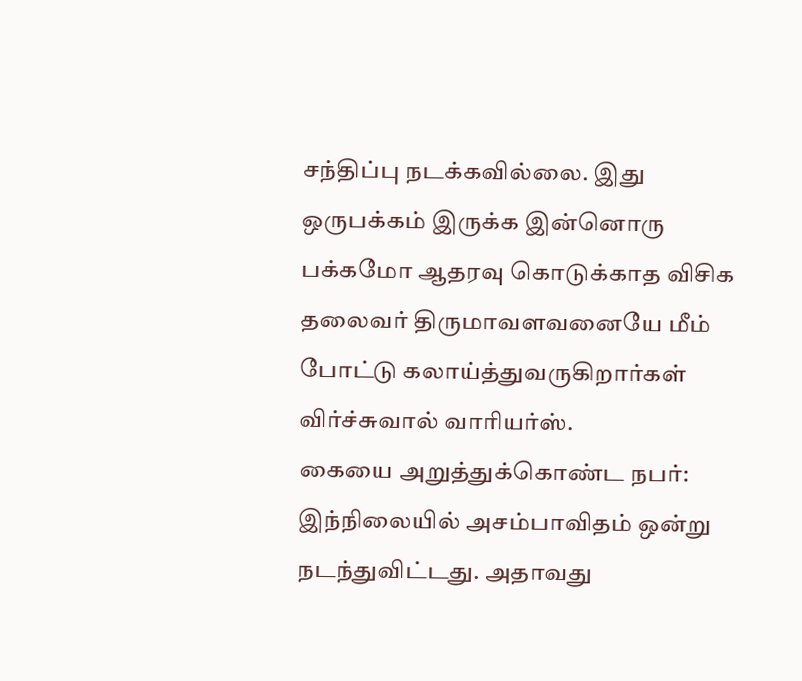சந்திப்பு நடக்கவில்லை. இது ஒருபக்கம் இருக்க இன்னொரு பக்கமோ ஆதரவு கொடுக்காத விசிக தலைவர் திருமாவளவனையே மீம் போட்டு கலாய்த்துவருகிறார்கள் விர்ச்சுவால் வாரியர்ஸ்.
கையை அறுத்துக்கொண்ட நபர்: இந்நிலையில் அசம்பாவிதம் ஒன்று நடந்துவிட்டது. அதாவது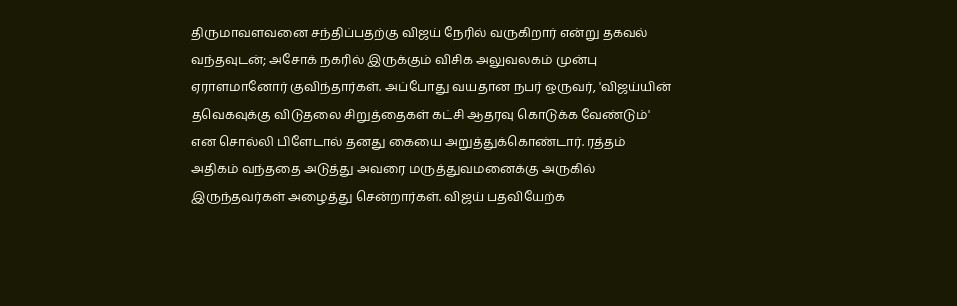திருமாவளவனை சந்திப்பதற்கு விஜய் நேரில் வருகிறார் என்று தகவல் வந்தவுடன்; அசோக் நகரில் இருக்கும் விசிக அலுவலகம் முன்பு ஏராளமானோர் குவிந்தார்கள். அப்போது வயதான நபர் ஒருவர், 'விஜய்யின் தவெகவுக்கு விடுதலை சிறுத்தைகள் கட்சி ஆதரவு கொடுக்க வேண்டும்' என சொல்லி பிளேடால் தனது கையை அறுத்துக்கொண்டார். ரத்தம் அதிகம் வந்ததை அடுத்து அவரை மருத்துவமனைக்கு அருகில் இருந்தவர்கள் அழைத்து சென்றார்கள். விஜய் பதவியேற்க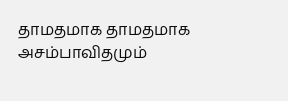தாமதமாக தாமதமாக அசம்பாவிதமும்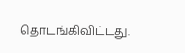தொடங்கிவிட்டது.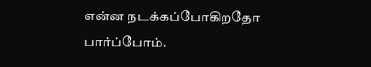என்ன நடக்கப்போகிறதோ பார்ப்போம்.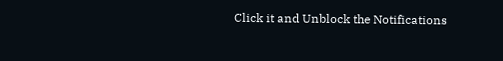Click it and Unblock the Notifications